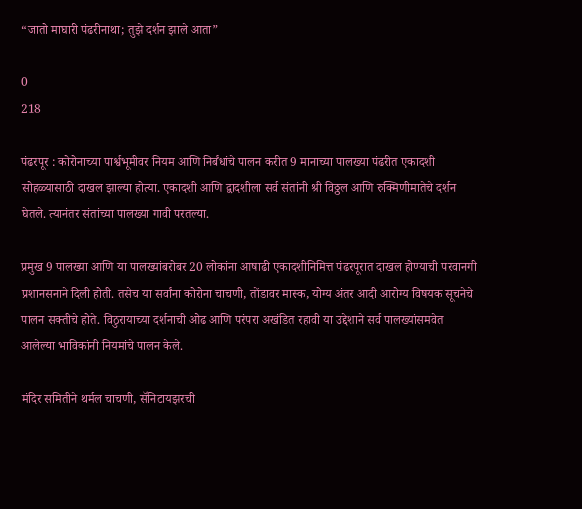“जातो माघारी पंढरीनाथा; तुझे दर्शन झाले आता”

0
218

पंढरपूर : कोरोनाच्या पार्श्वभूमीवर नियम आणि निर्बंधांचे पालन करीत 9 मानाच्या पालख्या पंढरीत एकादशी सोहळ्यासाठी दाखल झाल्या होत्या. एकादशी आणि द्वादशीला सर्व संतांनी श्री विठ्ठल आणि रुक्मिणीमातेचे दर्शन घेतले. त्यानंतर संतांच्या पालख्या गावी परतल्या.

प्रमुख 9 पालख्या आणि या पालख्यांबरोबर 20 लोकांना आषाढी एकादशीनिमित्त पंढरपूरात दाखल होण्याची परवानगी प्रशानसनाने दिली होती. तसेच या सर्वांना कोरोना चाचणी, तोंडावर मास्क, योग्य अंतर आदी आरोग्य विषयक सूचनेचे पालन सक्तीचे होते. विठुरायाच्या दर्शनाची ओढ आणि परंपरा अखंडित रहावी या उद्देशाने सर्व पालख्यांसमवेत आलेल्या भाविकांनी नियमांचे पालन केले.

मंदिर समितीने थर्मल चाचणी, सॅनिटायझरची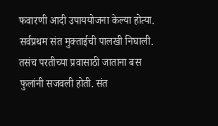फवारणी आदी उपाययोजना केल्या होत्या. सर्वप्रथम संत मुक्ताईची पालखी निघाली. तसंच परतीच्या प्रवासाठी जाताना बस फुलांनी सजवली होती. संत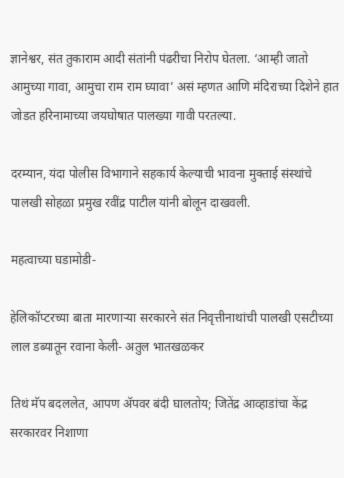ज्ञानेश्वर, संत तुकाराम आदी संतांनी पंढरीचा निरोप घेतला. ‘आम्ही जातो आमुच्या गावा, आमुचा राम राम घ्यावा’ असं म्हणत आणि मंदिराच्या दिशेने हात जोडत हरिनामाच्या जयघोषात पालख्या गावी परतल्या.

दरम्यान, यंदा पोलीस विभागाने सहकार्य केल्याची भावना मुक्ताई संस्थांचे पालखी सोहळा प्रमुख रवींद्र पाटील यांनी बोलून दाखवली.

महत्वाच्या घडामोडी-

हेलिकॉप्टरच्या बाता मारणाऱ्या सरकारने संत निवृत्तीनाथांची पालखी एसटीच्या लाल डब्यातून रवाना केली- अतुल भातखळकर

तिथं मॅप बदललेत, आपण अ‍ॅपवर बंदी घालतोय; जितेंद्र आव्हाडांचा केंद्र सरकारवर निशाणा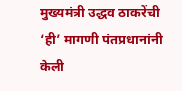मुख्यमंत्री उद्धव ठाकरेंची ‘ही’ मागणी पंतप्रधानांनी केली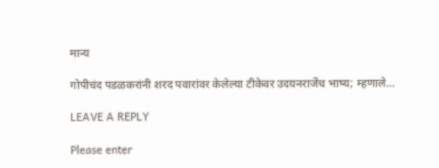मान्य

गोपीचंद पडळकरांनी शरद पवारांवर केलेल्या टीकेवर उदयनराजेंच भाष्य; म्हणाले…

LEAVE A REPLY

Please enter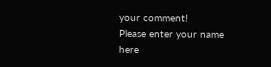your comment!
Please enter your name here